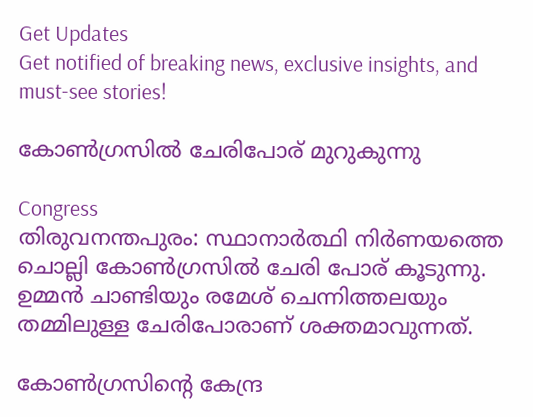Get Updates
Get notified of breaking news, exclusive insights, and must-see stories!

കോണ്‍ഗ്രസില്‍ ചേരിപോര് മുറുകുന്നു

Congress
തിരുവനന്തപുരം: സ്ഥാനാര്‍ത്ഥി നിര്‍ണയത്തെ ചൊല്ലി കോണ്‍ഗ്രസില്‍ ചേരി പോര് കൂടുന്നു. ഉമ്മന്‍ ചാണ്ടിയും രമേശ് ചെന്നിത്തലയും തമ്മിലുള്ള ചേരിപോരാണ് ശക്തമാവുന്നത്.

കോണ്‍ഗ്രസിന്റെ കേന്ദ്ര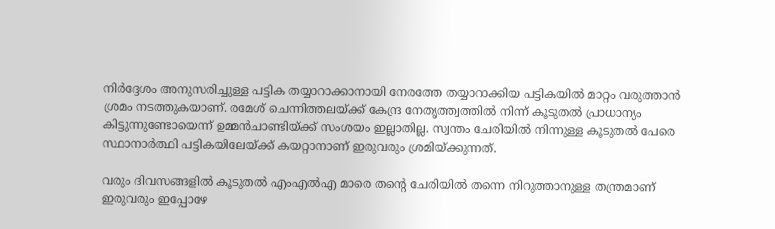നിര്‍ദ്ദേശം അനുസരിച്ചുള്ള പട്ടിക തയ്യാറാക്കാനായി നേരത്തേ തയ്യാറാക്കിയ പട്ടികയില്‍ മാറ്റം വരുത്താന്‍ ശ്രമം നടത്തുകയാണ്. രമേശ് ചെന്നിത്തലയ്ക്ക് കേന്ദ്ര നേതൃത്ത്വത്തില്‍ നിന്ന് കൂടുതല്‍ പ്രാധാന്യം കിട്ടുന്നുണ്ടോയെന്ന് ഉമ്മന്‍ചാണ്ടിയ്ക്ക് സംശയം ഇല്ലാതില്ല. സ്വന്തം ചേരിയില്‍ നിന്നുള്ള കൂടുതല്‍ പേരെ സ്ഥാനാര്‍ത്ഥി പട്ടികയിലേയ്ക്ക് കയറ്റാനാണ് ഇരുവരും ശ്രമിയ്ക്കുന്നത്.

വരും ദിവസങ്ങളില്‍ കൂടുതല്‍ എംഎല്‍എ മാരെ തന്റെ ചേരിയില്‍ തന്നെ നിറുത്താനുള്ള തന്ത്രമാണ് ഇരുവരും ഇപ്പോഴേ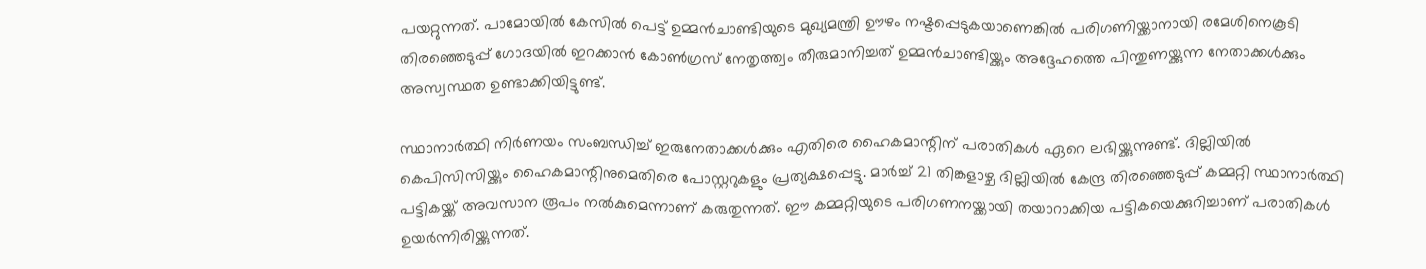പയറ്റുന്നത്. പാമോയില്‍ കേസില്‍ പെട്ട് ഉമ്മന്‍ചാണ്ടിയുടെ മുഖ്യമന്ത്രി ഊഴം നഷ്ടപ്പെടുകയാണെങ്കില്‍ പരിഗണിയ്ക്കാനായി രമേശിനെകൂടി തിരഞ്ഞെടുപ്പ് ഗോദയില്‍ ഇറക്കാന്‍ കോണ്‍ഗ്രസ് നേതൃത്ത്വം തീരുമാനിച്ചത് ഉമ്മന്‍ചാണ്ടിയ്ക്കും അദ്ദേഹത്തെ പിന്തുണയ്ക്കുന്ന നേതാക്കള്‍ക്കും അസ്വസ്ഥത ഉണ്ടാക്കിയിട്ടുണ്ട്.

സ്ഥാനാര്‍ത്ഥി നിര്‍ണയം സംബന്ധിച്ച് ഇരുനേതാക്കള്‍ക്കും എതിരെ ഹൈകമാന്റിന് പരാതികള്‍ ഏറെ ലഭിയ്ക്കുന്നുണ്ട്. ദില്ലിയില്‍ കെപിസിസിയ്ക്കും ഹൈകമാന്റിനുമെതിരെ പോസ്റ്ററുകളും പ്രത്യക്ഷപ്പെട്ടു. മാര്‍ച്ച് 21 തിങ്കളാഴ്ച ദില്ലിയില്‍ കേന്ദ്ര തിരഞ്ഞെടുപ്പ് കമ്മറ്റി സ്ഥാനാര്‍ത്ഥി പട്ടികയ്ക്ക് അവസാന രൂപം നല്‍കുമെന്നാണ് കരുതുന്നത്. ഈ കമ്മറ്റിയുടെ പരിഗണനയ്ക്കായി തയാറാക്കിയ പട്ടികയെക്കുറിച്ചാണ് പരാതികള്‍ ഉയര്‍ന്നിരിയ്ക്കുന്നത്.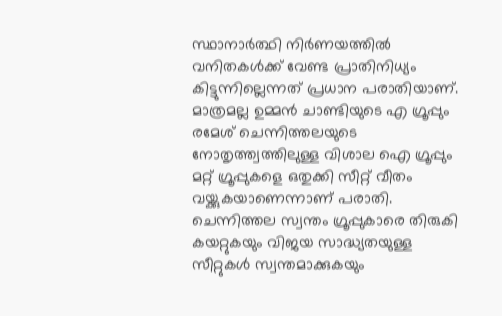സ്ഥാനാര്‍ത്ഥി നിര്‍ണയത്തില്‍ വനിതകള്‍ക്ക് വേണ്ട പ്രാതിനിധ്യം കിട്ടുന്നില്ലെന്നത് പ്രധാന പരാതിയാണ്. മാത്രമല്ല ഉമ്മന്‍ ചാണ്ടിയുടെ എ ഗ്രൂപ്പും രമേശ് ചെന്നിത്തലയുടെ നോതൃത്ത്വത്തിലുള്ള വിശാല ഐ ഗ്രൂപ്പും മറ്റ് ഗ്രൂപ്പുകളെ ഒതുക്കി സീറ്റ് വീതം വയ്ക്കുകയാണെന്നാണ് പരാതി. ചെന്നിത്തല സ്വന്തം ഗ്രൂപ്പുകാരെ തിരുകി കയറ്റുകയും വിജയ സാദ്ധ്യതയുള്ള സീറ്റുകള്‍ സ്വന്തമാക്കുകയും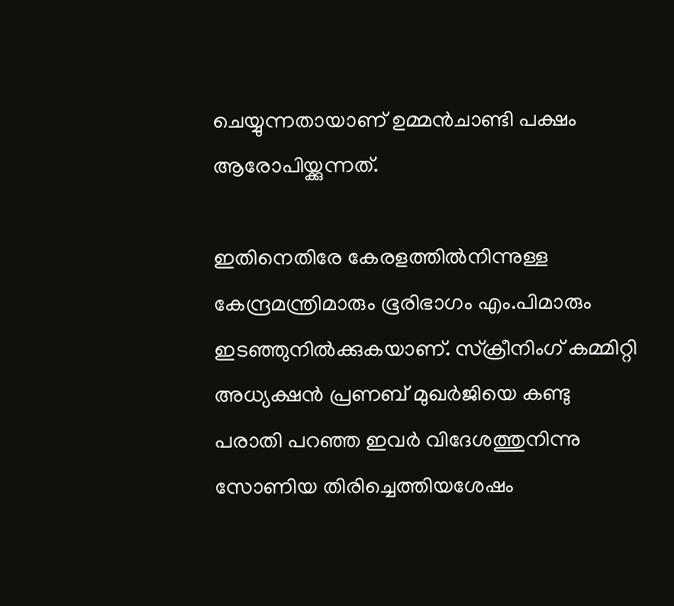ചെയ്യുന്നതായാണ് ഉമ്മന്‍ചാണ്ടി പക്ഷം ആരോപിയ്ക്കുന്നത്.

ഇതിനെതിരേ കേരളത്തില്‍നിന്നുള്ള കേന്ദ്രമന്ത്രിമാരും ഭൂരിഭാഗം എം.പിമാരും ഇടഞ്ഞുനില്‍ക്കുകയാണ്‌. സ്‌ക്രീനിംഗ്‌ കമ്മിറ്റി അധ്യക്ഷന്‍ പ്രണബ്‌ മുഖര്‍ജിയെ കണ്ടു പരാതി പറഞ്ഞ ഇവര്‍ വിദേശത്തുനിന്നു സോണിയ തിരിച്ചെത്തിയശേഷം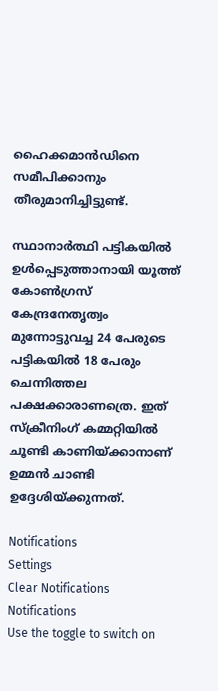ഹൈക്കമാന്‍ഡിനെ സമീപിക്കാനും തീരുമാനിച്ചിട്ടുണ്ട്‌.

സ്ഥാനാര്‍ത്ഥി പട്ടികയില്‍ ഉള്‍പ്പെടുത്താനായി യൂത്ത്‌ കോണ്‍ഗ്രസ്‌ കേന്ദ്രനേതൃത്വം മുന്നോട്ടുവച്ച 24 പേരുടെ പട്ടികയില്‍ 18 പേരും ചെന്നിത്തല പക്ഷക്കാരാണത്രെ. ഇത് സ്ക്രീനിംഗ് കമ്മറ്റിയില്‍ ചൂണ്ടി കാണിയ്ക്കാനാണ് ഉമ്മന്‍ ചാണ്ടി ഉദ്ദേശിയ്ക്കുന്നത്.

Notifications
Settings
Clear Notifications
Notifications
Use the toggle to switch on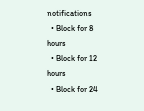notifications
  • Block for 8 hours
  • Block for 12 hours
  • Block for 24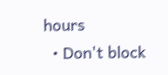hours
  • Don't block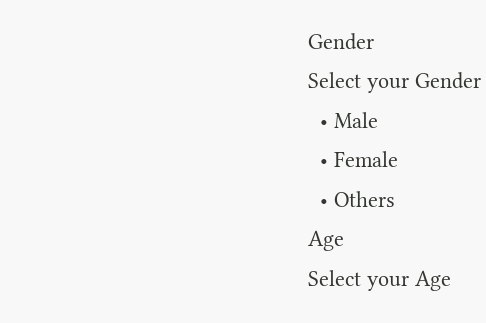Gender
Select your Gender
  • Male
  • Female
  • Others
Age
Select your Age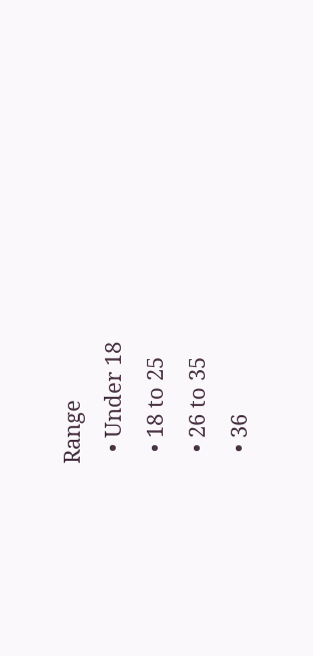Range
  • Under 18
  • 18 to 25
  • 26 to 35
  • 36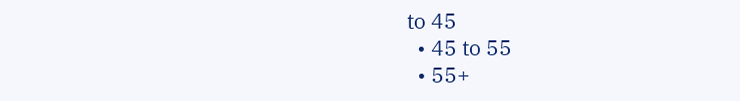to 45
  • 45 to 55
  • 55+